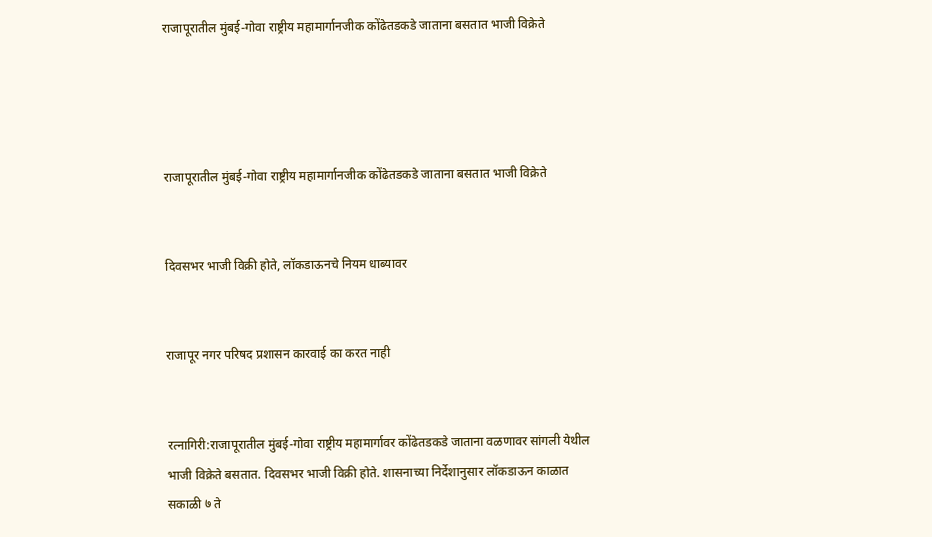राजापूरातील मुंबई-गोवा राष्ट्रीय महामार्गानजीक कोंढेतडकडे जाताना बसतात भाजी विक्रेते




राजापूरातील मुंबई-गोवा राष्ट्रीय महामार्गानजीक कोंढेतडकडे जाताना बसतात भाजी विक्रेते


दिवसभर भाजी विक्री होते, लॉकडाऊनचे नियम धाब्यावर


राजापूर नगर परिषद प्रशासन कारवाई का करत नाही


रत्नागिरी:राजापूरातील मुंबई-गोवा राष्ट्रीय महामार्गावर कोंढेतडकडे जाताना वळणावर सांगली येथील भाजी विक्रेते बसतात. दिवसभर भाजी विक्री होते. शासनाच्या निर्देशानुसार लॉकडाऊन काळात सकाळी ७ ते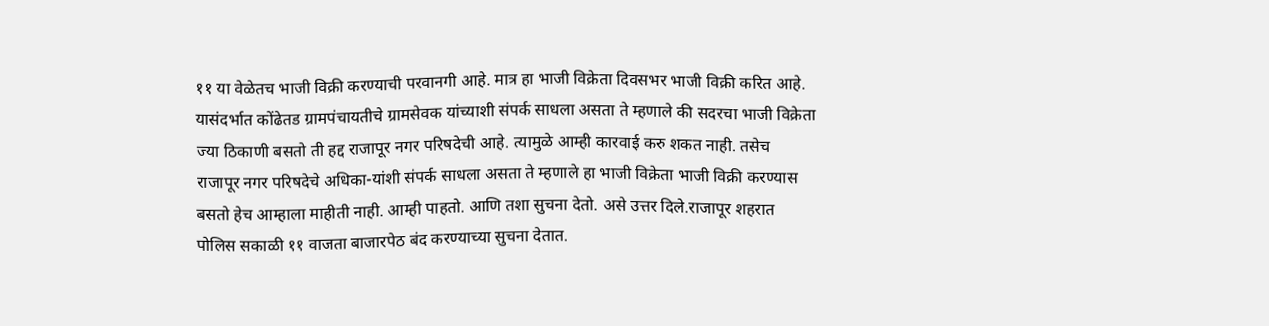११ या वेळेतच भाजी विक्री करण्याची परवानगी आहे. मात्र हा भाजी विक्रेता दिवसभर भाजी विक्री करित आहे. यासंदर्भात कोंढेतड ग्रामपंचायतीचे ग्रामसेवक यांच्याशी संपर्क साधला असता ते म्हणाले की सदरचा भाजी विक्रेता ज्या ठिकाणी बसतो ती हद्द राजापूर नगर परिषदेची आहे. त्यामुळे आम्ही कारवाई करु शकत नाही. तसेच राजापूर नगर परिषदेचे अधिका-यांशी संपर्क साधला असता ते म्हणाले हा भाजी विक्रेता भाजी विक्री करण्यास बसतो हेच आम्हाला माहीती नाही. आम्ही पाहतो. आणि तशा सुचना देतो. असे उत्तर दिले.राजापूर शहरात पोलिस सकाळी ११ वाजता बाजारपेठ बंद करण्याच्या सुचना देतात.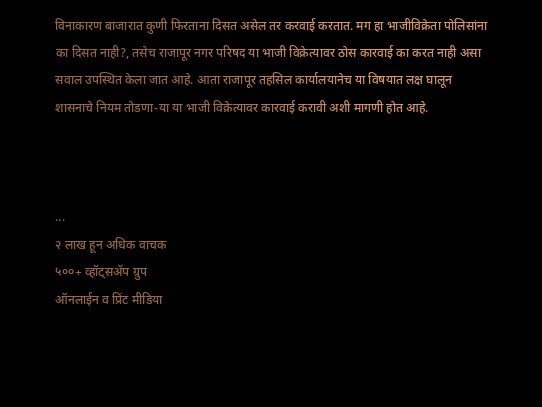विनाकारण बाजारात कुणी फिरताना दिसत असेल तर करवाई करतात. मग हा भाजीविक्रेता पोलिसांना का दिसत नाही?, तसेच राजापूर नगर परिषद या भाजी विक्रेत्यावर ठोस कारवाई का करत नाही असा सवाल उपस्थित केला जात आहे. आता राजापूर तहसिल कार्यालयानेच या विषयात लक्ष घालून शासनाचे नियम तोडणा-या या भाजी विक्रेत्यावर कारवाई करावी अशी मागणी होत आहे.



...
२ लाख हून अधिक वाचक
५००+ व्हॉट्सॲप ग्रुप
ऑनलाईन व प्रिंट मीडिया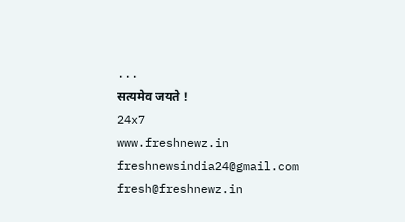...
सत्यमेव जयते !
24x7
www.freshnewz.in
freshnewsindia24@gmail.com
fresh@freshnewz.in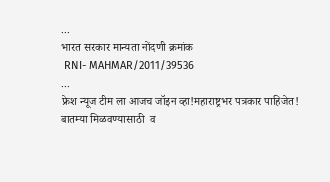...
भारत सरकार मान्यता नोंदणी क्रमांक
 RNI- MAHMAR/2011/39536
...
फ्रेश न्यूज टीम ला आजच जॉइन व्हा!महाराष्ट्रभर पत्रकार पाहिजेत!
बातम्या मिळवण्यासाठी  व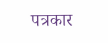पत्रकार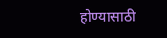होण्यासाठी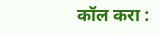कॉल करा :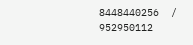8448440256  / 952950112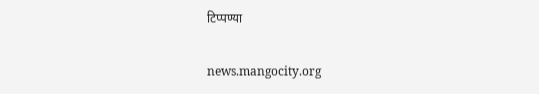टिप्पण्या

news.mangocity.org